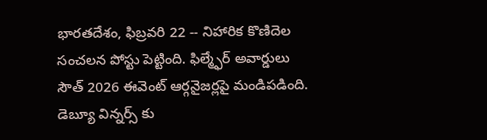భారతదేశం, ఫిబ్రవరి 22 -- నిహారిక కొణిదెల సంచలన పోస్టు పెట్టింది. ఫిల్మ్ఫేర్ అవార్డులు సౌత్ 2026 ఈవెంట్ ఆర్గనైజర్లపై మండిపడింది. డెబ్యూ విన్నర్స్ కు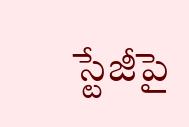స్టేజీపై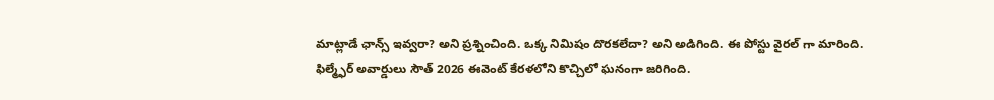మాట్లాడే ఛాన్స్ ఇవ్వరా? అని ప్రశ్నించింది. ఒక్క నిమిషం దొరకలేదా? అని అడిగింది. ఈ పోస్టు వైరల్ గా మారింది.
ఫిల్మ్ఫేర్ అవార్డులు సౌత్ 2026 ఈవెంట్ కేరళలోని కొచ్చిలో ఘనంగా జరిగింది.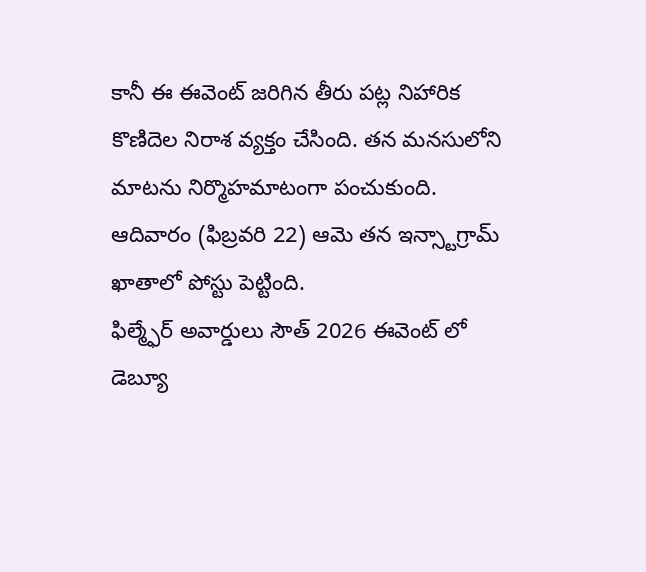కానీ ఈ ఈవెంట్ జరిగిన తీరు పట్ల నిహారిక కొణిదెల నిరాశ వ్యక్తం చేసింది. తన మనసులోని మాటను నిర్మొహమాటంగా పంచుకుంది. ఆదివారం (ఫిబ్రవరి 22) ఆమె తన ఇన్స్టాగ్రామ్ ఖాతాలో పోస్టు పెట్టింది.
ఫిల్మ్ఫేర్ అవార్డులు సౌత్ 2026 ఈవెంట్ లో డెబ్యూ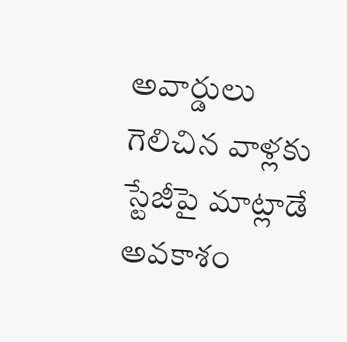అవార్డులు గెలిచిన వాళ్లకు స్టేజీపై మాట్లాడే అవకాశం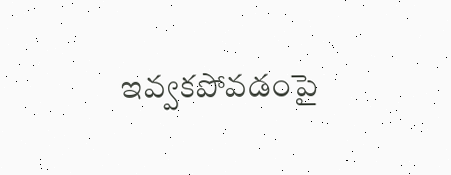ఇవ్వకపోవడంపై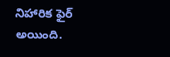నిహారిక ఫైర్ అయింది.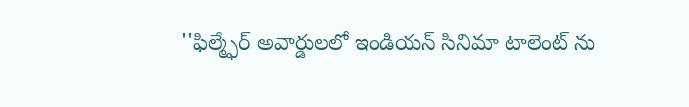''ఫిల్మ్ఫేర్ అవార్డులలో ఇండియన్ సినిమా టాలెంట్ ను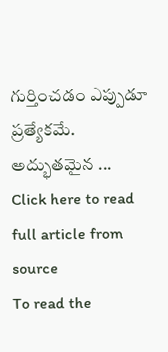గుర్తించడం ఎప్పుడూ ప్రత్యేకమే. అద్భుతమైన ...
Click here to read full article from source
To read the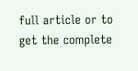full article or to get the complete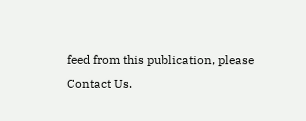feed from this publication, please
Contact Us.